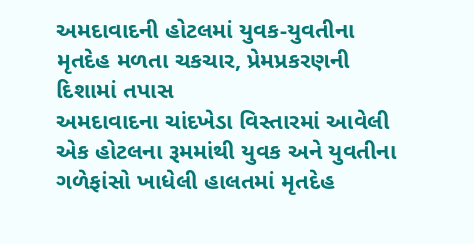અમદાવાદની હોટલમાં યુવક-યુવતીના મૃતદેહ મળતા ચકચાર, પ્રેમપ્રકરણની દિશામાં તપાસ
અમદાવાદના ચાંદખેડા વિસ્તારમાં આવેલી એક હોટલના રૂમમાંથી યુવક અને યુવતીના ગળેફાંસો ખાધેલી હાલતમાં મૃતદેહ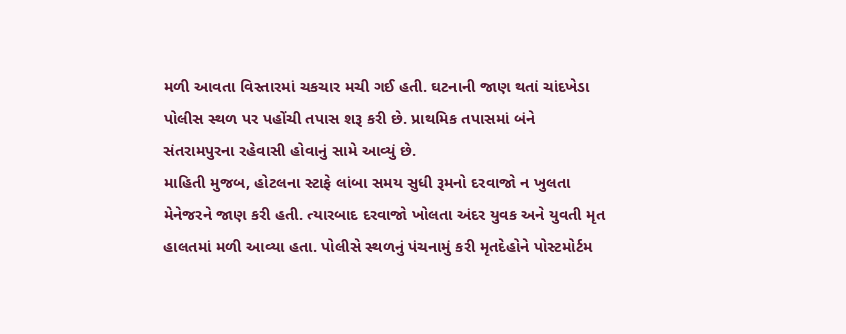મળી આવતા વિસ્તારમાં ચકચાર મચી ગઈ હતી. ઘટનાની જાણ થતાં ચાંદખેડા પોલીસ સ્થળ પર પહોંચી તપાસ શરૂ કરી છે. પ્રાથમિક તપાસમાં બંને સંતરામપુરના રહેવાસી હોવાનું સામે આવ્યું છે.
માહિતી મુજબ, હોટલના સ્ટાફે લાંબા સમય સુધી રૂમનો દરવાજો ન ખુલતા મેનેજરને જાણ કરી હતી. ત્યારબાદ દરવાજો ખોલતા અંદર યુવક અને યુવતી મૃત હાલતમાં મળી આવ્યા હતા. પોલીસે સ્થળનું પંચનામું કરી મૃતદેહોને પોસ્ટમોર્ટમ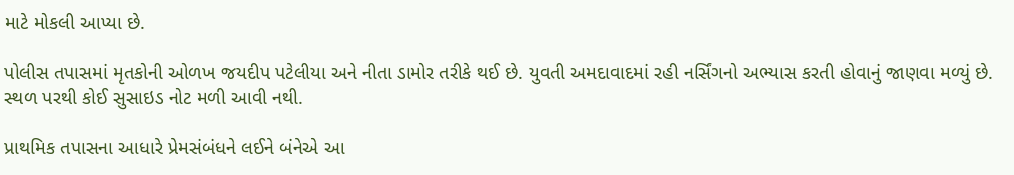માટે મોકલી આપ્યા છે.

પોલીસ તપાસમાં મૃતકોની ઓળખ જયદીપ પટેલીયા અને નીતા ડામોર તરીકે થઈ છે. યુવતી અમદાવાદમાં રહી નર્સિંગનો અભ્યાસ કરતી હોવાનું જાણવા મળ્યું છે. સ્થળ પરથી કોઈ સુસાઇડ નોટ મળી આવી નથી.

પ્રાથમિક તપાસના આધારે પ્રેમસંબંધને લઈને બંનેએ આ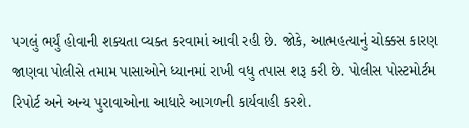પગલું ભર્યું હોવાની શક્યતા વ્યક્ત કરવામાં આવી રહી છે. જોકે, આત્મહત્યાનું ચોક્કસ કારણ જાણવા પોલીસે તમામ પાસાઓને ધ્યાનમાં રાખી વધુ તપાસ શરૂ કરી છે. પોલીસ પોસ્ટમોર્ટમ રિપોર્ટ અને અન્ય પુરાવાઓના આધારે આગળની કાર્યવાહી કરશે.